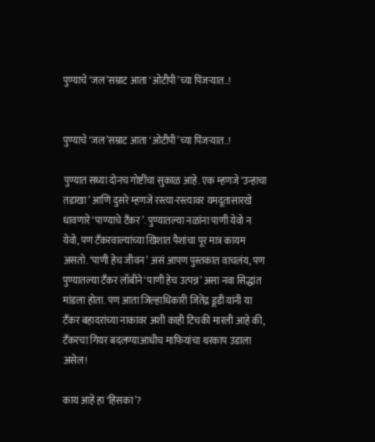पुण्याचे ‘जल’सम्राट आता ‘ओटीपी’च्या पिंजऱ्यात..!


पुण्याचे ‘जल’सम्राट आता ‘ओटीपी’च्या पिंजऱ्यात..!

पुण्यात सध्या दोनच गोष्टींचा सुकाळ आहे. एक म्हणजे ‘उन्हाचा तडाखा’ आणि दुसरे म्हणजे रस्त्या-रस्त्यावर यमदूतासारखे धावणारे ‘पाण्याचे टँकर’. पुण्यातल्या नळांना पाणी येवो न येवो, पण टँकरवाल्यांच्या खिशात पैशांचा पूर मात्र कायम असतो. ‘पाणी हेच जीवन’ असं आपण पुस्तकात वाचलंय, पण पुण्यातल्या टँकर लॉबीने ‘पाणी हेच उत्पन्न’ असा नवा सिद्धांत मांडला होता. पण आता जिल्हाधिकारी जितेंद्र डूडी यांनी या टँकर बहादरांच्या नाकावर अशी काही टिचकी मारली आहे की, टँकरचा गियर बदलण्याआधीच माफियांचा थरकाप उडाला असेल!

काय आहे हा ‘हिसका’?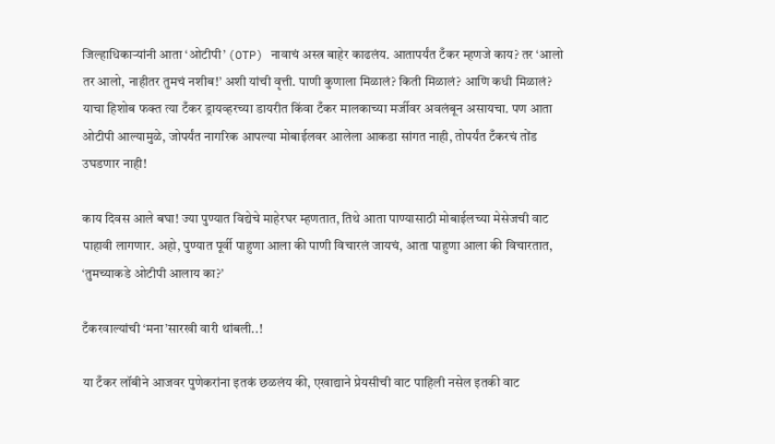जिल्हाधिकाऱ्यांनी आता ‘ओटीपी’ (OTP) नावाचं अस्त्र बाहेर काढलंय. आतापर्यंत टँकर म्हणजे काय? तर ‘आलो तर आलो, नाहीतर तुमचं नशीब!’ अशी यांची वृत्ती. पाणी कुणाला मिळालं? किती मिळालं? आणि कधी मिळालं? याचा हिशोब फक्त त्या टँकर ड्रायव्हरच्या डायरीत किंवा टँकर मालकाच्या मर्जीवर अवलंबून असायचा. पण आता ओटीपी आल्यामुळे, जोपर्यंत नागरिक आपल्या मोबाईलवर आलेला आकडा सांगत नाही, तोपर्यंत टँकरचं तोंड उघडणार नाही!

काय दिवस आले बघा! ज्या पुण्यात विद्येचे माहेरघर म्हणतात, तिथे आता पाण्यासाठी मोबाईलच्या मेसेजची वाट पाहावी लागणार. अहो, पुण्यात पूर्वी पाहुणा आला की पाणी विचारलं जायचं, आता पाहुणा आला की विचारतात, ‘तुमच्याकडे ओटीपी आलाय का?’

टँकरवाल्यांची ‘मना’सारखी वारी थांबली..!

या टँकर लॉबीने आजवर पुणेकरांना इतकं छळलंय की, एखाद्याने प्रेयसीची वाट पाहिली नसेल इतकी वाट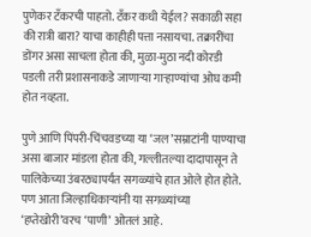पुणेकर टँकरची पाहतो. टँकर कधी येईल? सकाळी सहा की रात्री बारा? याचा काहीही पत्ता नसायचा. तक्रारींचा डोंगर असा साचला होता की, मुळा-मुठा नदी कोरडी पडली तरी प्रशासनाकडे जाणाऱ्या गाऱ्हाण्यांचा ओघ कमी होत नव्हता.

पुणे आणि पिंपरी-चिंचवडच्या या ‘जल’सम्राटांनी पाण्याचा असा बाजार मांडला होता की, गल्लीतल्या दादापासून ते पालिकेच्या उंबरठ्यापर्यंत सगळ्यांचे हात ओले होत होते. पण आता जिल्हाधिकाऱ्यांनी या सगळ्यांच्या ‘हप्तेखोरी’वरच ‘पाणी’ ओतलं आहे.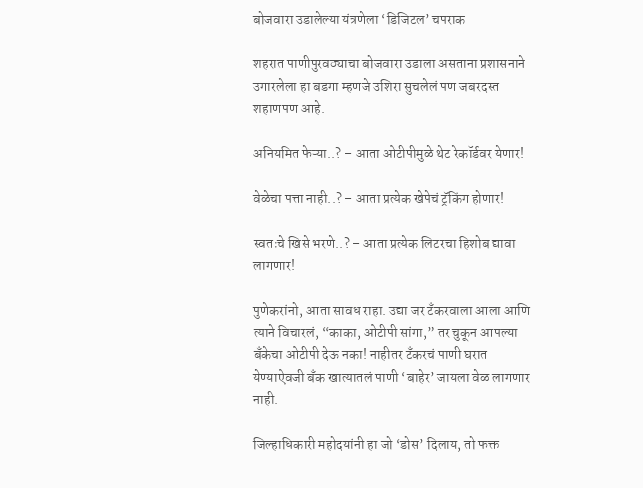बोजवारा उडालेल्या यंत्रणेला ‘डिजिटल’ चपराक

शहरात पाणीपुरवठ्याचा बोजवारा उडाला असताना प्रशासनाने उगारलेला हा बडगा म्हणजे उशिरा सुचलेलं पण जबरदस्त शहाणपण आहे.

अनियमित फेऱ्या..? – आता ओटीपीमुळे थेट रेकॉर्डवर येणार!

वेळेचा पत्ता नाही..? – आता प्रत्येक खेपेचं ट्रॅकिंग होणार!

स्वतःचे खिसे भरणे..? – आता प्रत्येक लिटरचा हिशोब द्यावा लागणार!

पुणेकरांनो, आता सावध राहा. उद्या जर टँकरवाला आला आणि त्याने विचारलं, “काका, ओटीपी सांगा,” तर चुकून आपल्या बँकेचा ओटीपी देऊ नका! नाहीतर टँकरचं पाणी घरात येण्याऐवजी बँक खात्यातलं पाणी ‘बाहेर’ जायला वेळ लागणार नाही.

जिल्हाधिकारी महोदयांनी हा जो ‘डोस’ दिलाय, तो फक्त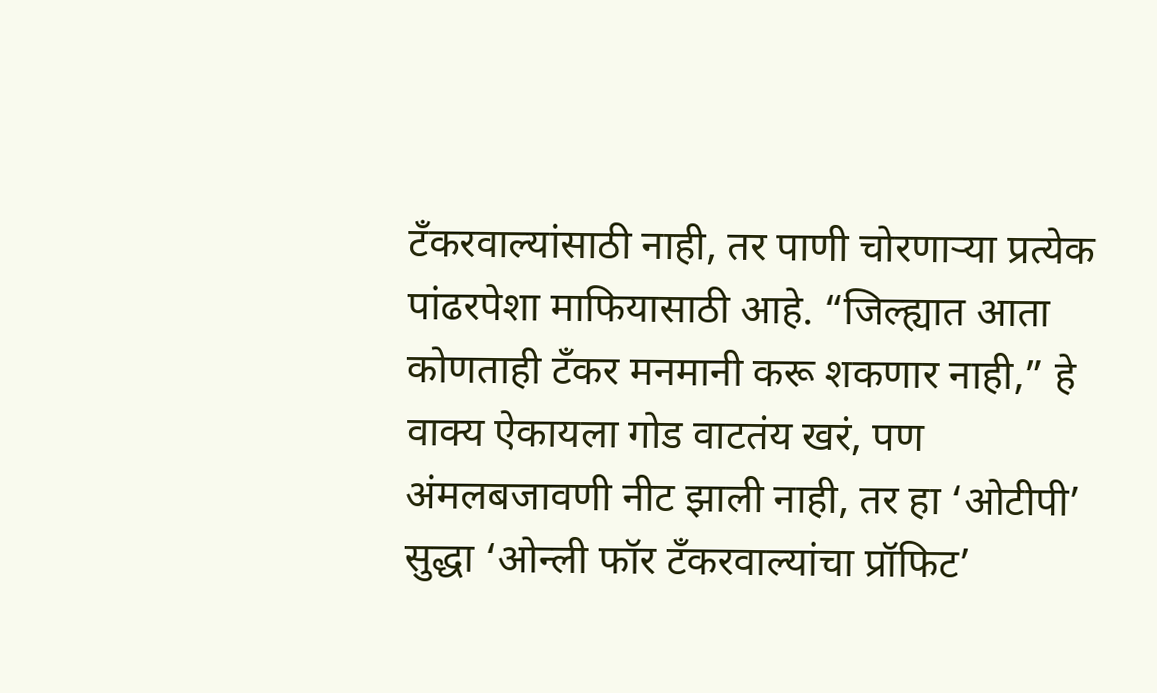टँकरवाल्यांसाठी नाही, तर पाणी चोरणाऱ्या प्रत्येक पांढरपेशा माफियासाठी आहे. “जिल्ह्यात आता कोणताही टँकर मनमानी करू शकणार नाही,” हे वाक्य ऐकायला गोड वाटतंय खरं, पण अंमलबजावणी नीट झाली नाही, तर हा ‘ओटीपी’ सुद्धा ‘ओन्ली फॉर टँकरवाल्यांचा प्रॉफिट’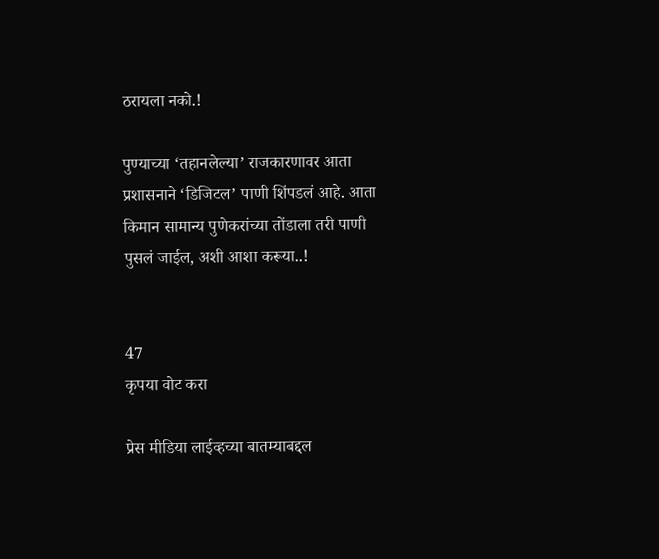ठरायला नको.!

पुण्याच्या ‘तहानलेल्या’ राजकारणावर आता प्रशासनाने ‘डिजिटल’ पाणी शिंपडलं आहे. आता किमान सामान्य पुणेकरांच्या तोंडाला तरी पाणी पुसलं जाईल, अशी आशा करूया..!


47
कृपया वोट करा

प्रेस मीडिया लाईव्हच्या बातम्याबद्दल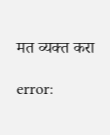मत व्यक्त करा

error: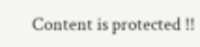Content is protected !!